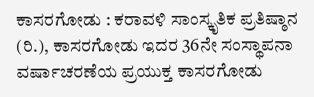ಕಾಸರಗೋಡು : ಕರಾವಳಿ ಸಾಂಸ್ಕೃತಿಕ ಪ್ರತಿಷ್ಠಾನ (ರಿ.), ಕಾಸರಗೋಡು ಇದರ 36ನೇ ಸಂಸ್ಥಾಪನಾ ವರ್ಷಾಚರಣೆಯ ಪ್ರಯುಕ್ತ ಕಾಸರಗೋಡು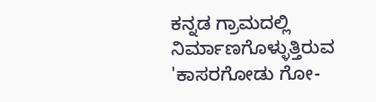ಕನ್ನಡ ಗ್ರಾಮದಲ್ಲಿ ನಿರ್ಮಾಣಗೊಳ್ಳುತ್ತಿರುವ 'ಕಾಸರಗೋಡು ಗೋ-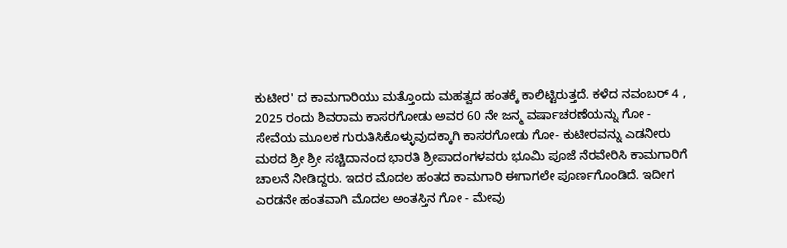ಕುಟೀರ' ದ ಕಾಮಗಾರಿಯು ಮತ್ತೊಂದು ಮಹತ್ವದ ಹಂತಕ್ಕೆ ಕಾಲಿಟ್ಟಿರುತ್ತದೆ. ಕಳೆದ ನವಂಬರ್ 4 , 2025 ರಂದು ಶಿವರಾಮ ಕಾಸರಗೋಡು ಅವರ 60 ನೇ ಜನ್ಮ ವರ್ಷಾಚರಣೆಯನ್ನು ಗೋ - ಸೇವೆಯ ಮೂಲಕ ಗುರುತಿಸಿಕೊಳ್ಳುವುದಕ್ಕಾಗಿ ಕಾಸರಗೋಡು ಗೋ- ಕುಟೀರವನ್ನು ಎಡನೀರು ಮಠದ ಶ್ರೀ ಶ್ರೀ ಸಚ್ಚಿದಾನಂದ ಭಾರತಿ ಶ್ರೀಪಾದಂಗಳವರು ಭೂಮಿ ಪೂಜೆ ನೆರವೇರಿಸಿ ಕಾಮಗಾರಿಗೆ ಚಾಲನೆ ನೀಡಿದ್ದರು. ಇದರ ಮೊದಲ ಹಂತದ ಕಾಮಗಾರಿ ಈಗಾಗಲೇ ಪೂರ್ಣಗೊಂಡಿದೆ. ಇದೀಗ ಎರಡನೇ ಹಂತವಾಗಿ ಮೊದಲ ಅಂತಸ್ತಿನ ಗೋ - ಮೇವು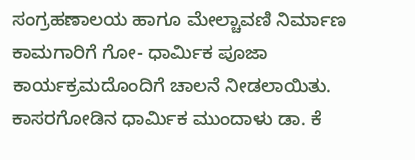ಸಂಗ್ರಹಣಾಲಯ ಹಾಗೂ ಮೇಲ್ಚಾವಣಿ ನಿರ್ಮಾಣ ಕಾಮಗಾರಿಗೆ ಗೋ- ಧಾರ್ಮಿಕ ಪೂಜಾ ಕಾರ್ಯಕ್ರಮದೊಂದಿಗೆ ಚಾಲನೆ ನೀಡಲಾಯಿತು. ಕಾಸರಗೋಡಿನ ಧಾರ್ಮಿಕ ಮುಂದಾಳು ಡಾ. ಕೆ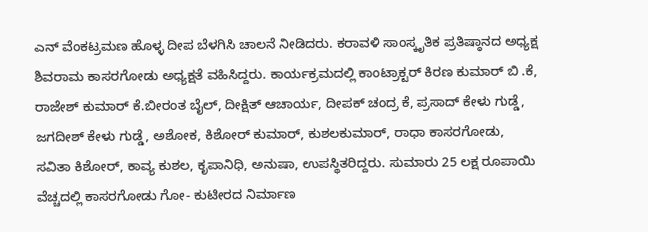ಎನ್ ವೆಂಕಟ್ರಮಣ ಹೊಳ್ಳ ದೀಪ ಬೆಳಗಿಸಿ ಚಾಲನೆ ನೀಡಿದರು. ಕರಾವಳಿ ಸಾಂಸ್ಕೃತಿಕ ಪ್ರತಿಷ್ಠಾನದ ಅಧ್ಯಕ್ಷ ಶಿವರಾಮ ಕಾಸರಗೋಡು ಅಧ್ಯಕ್ಷತೆ ವಹಿಸಿದ್ದರು. ಕಾರ್ಯಕ್ರಮದಲ್ಲಿ ಕಾಂಟ್ರಾಕ್ಟರ್ ಕಿರಣ ಕುಮಾರ್ ಬಿ .ಕೆ, ರಾಜೇಶ್ ಕುಮಾರ್ ಕೆ.ಬೀರಂತ ಬೈಲ್, ದೀಕ್ಷಿತ್ ಆಚಾರ್ಯ, ದೀಪಕ್ ಚಂದ್ರ ಕೆ, ಪ್ರಸಾದ್ ಕೇಳು ಗುಡ್ಡೆ, ಜಗದೀಶ್ ಕೇಳು ಗುಡ್ಡೆ, ಅಶೋಕ, ಕಿಶೋರ್ ಕುಮಾರ್, ಕುಶಲಕುಮಾರ್, ರಾಧಾ ಕಾಸರಗೋಡು, ಸವಿತಾ ಕಿಶೋರ್, ಕಾವ್ಯ ಕುಶಲ, ಕೃಪಾನಿಧಿ, ಅನುಷಾ, ಉಪಸ್ಥಿತರಿದ್ದರು. ಸುಮಾರು 25 ಲಕ್ಷ ರೂಪಾಯಿ ವೆಚ್ಚದಲ್ಲಿ ಕಾಸರಗೋಡು ಗೋ- ಕುಟೀರದ ನಿರ್ಮಾಣ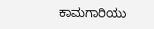ಕಾಮಗಾರಿಯು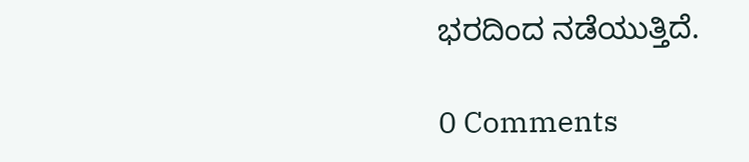ಭರದಿಂದ ನಡೆಯುತ್ತಿದೆ.

0 Comments